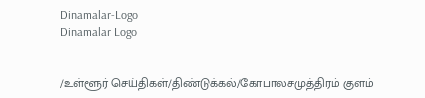Dinamalar-Logo
Dinamalar Logo


/உள்ளூர் செய்திகள்/திண்டுக்கல்/கோபாலசமுத்திரம் குளம்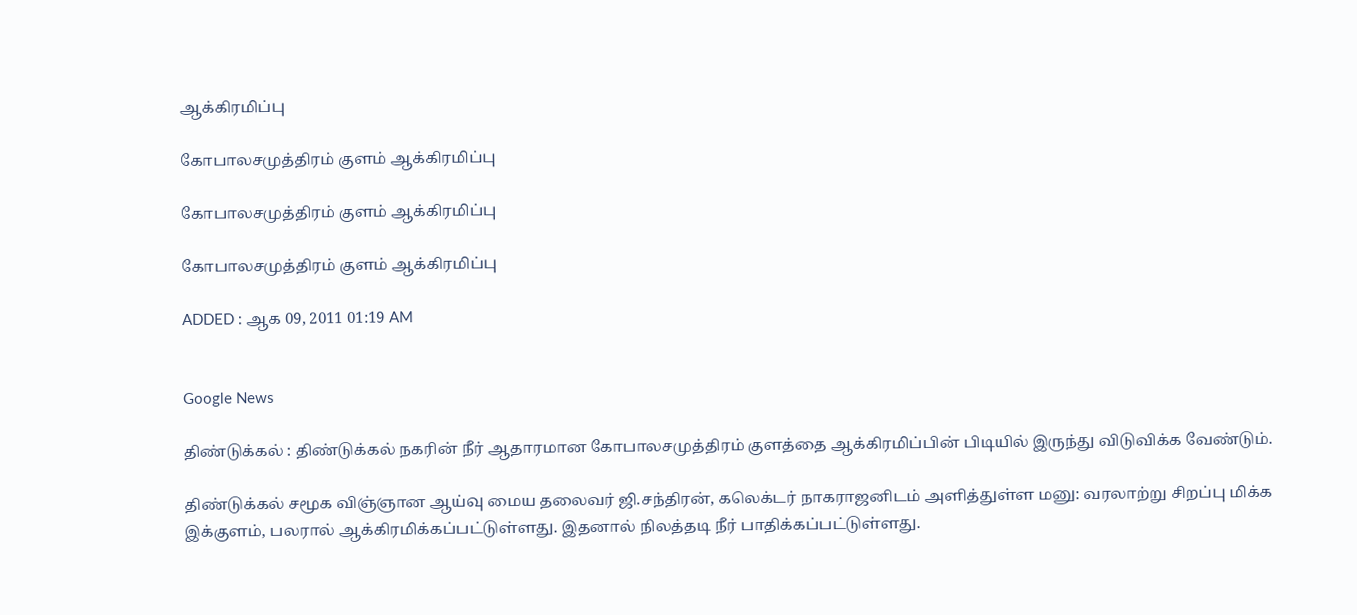ஆக்கிரமிப்பு

கோபாலசமுத்திரம் குளம் ஆக்கிரமிப்பு

கோபாலசமுத்திரம் குளம் ஆக்கிரமிப்பு

கோபாலசமுத்திரம் குளம் ஆக்கிரமிப்பு

ADDED : ஆக 09, 2011 01:19 AM


Google News

திண்டுக்கல் : திண்டுக்கல் நகரின் நீர் ஆதாரமான கோபாலசமுத்திரம் குளத்தை ஆக்கிரமிப்பின் பிடியில் இருந்து விடுவிக்க வேண்டும்.

திண்டுக்கல் சமூக விஞ்ஞான ஆய்வு மைய தலைவர் ஜி.சந்திரன், கலெக்டர் நாகராஜனிடம் அளித்துள்ள மனு: வரலாற்று சிறப்பு மிக்க இக்குளம், பலரால் ஆக்கிரமிக்கப்பட்டுள்ளது. இதனால் நிலத்தடி நீர் பாதிக்கப்பட்டுள்ளது.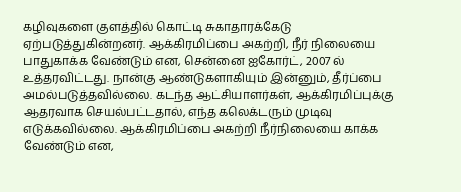கழிவுகளை குளத்தில் கொட்டி சுகாதாரக்கேடு ஏற்படுத்துகின்றனர். ஆக்கிரமிப்பை அகற்றி, நீர் நிலையை பாதுகாக்க வேண்டும் என, சென்னை ஐகோர்ட், 2007 ல் உத்தரவிட்டது. நான்கு ஆண்டுகளாகியும் இன்னும், தீர்ப்பை அமல்படுத்தவில்லை. கடந்த ஆட்சியாளர்கள், ஆக்கிரமிப்புக்கு ஆதரவாக செயல்பட்டதால், எந்த கலெக்டரும் முடிவு எடுக்கவில்லை. ஆக்கிரமிப்பை அகற்றி நீர்நிலையை காக்க வேண்டும் என,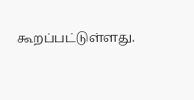கூறப்பட்டுள்ளது.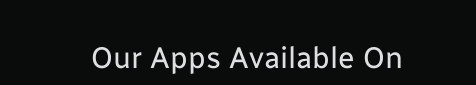Our Apps Available On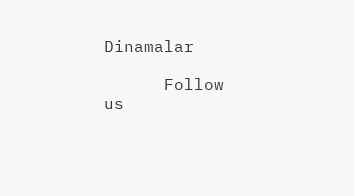Dinamalar

      Follow us